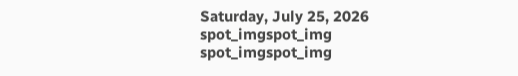Saturday, July 25, 2026
spot_imgspot_img
spot_imgspot_img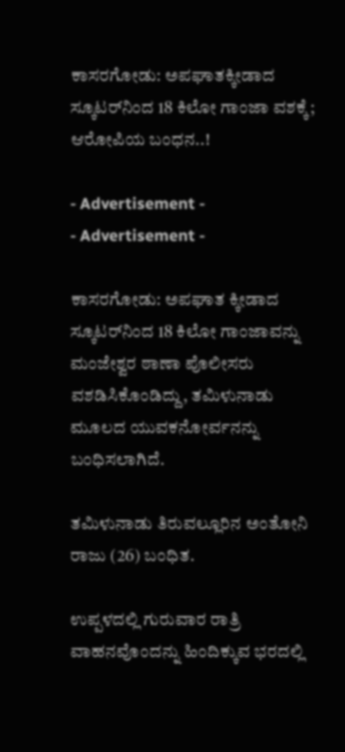ಕಾಸರಗೋಡು: ಅಪಘಾತಕ್ಕೀಡಾದ ಸ್ಕೂಟರ್‌‌ನಿಂದ 18 ಕಿಲೋ ಗಾಂಜಾ ವಶಕ್ಕೆ; ಆರೋಪಿಯ ಬಂಧನ..!

- Advertisement -
- Advertisement -

ಕಾಸರಗೋಡು: ಅಪಘಾತ ಕ್ಕೀಡಾದ ಸ್ಕೂಟರ್‌‌ನಿಂದ 18 ಕಿಲೋ ಗಾಂಜಾವನ್ನು ಮಂಜೇಶ್ವರ ಠಾಣಾ ಪೊಲೀಸರು ವಶಡಿಸಿಕೊಂಡಿದ್ದು, ತಮಿಳುನಾಡು ಮೂಲದ ಯುವಕನೋರ್ವನನ್ನು ಬಂಧಿಸಲಾಗಿದೆ.

ತಮಿಳುನಾಡು ತಿರುವಲ್ಲೂರಿನ ಅಂತೋನಿ ರಾಜು (26) ಬಂಧಿತ.

ಉಪ್ಪಳದಲ್ಲಿ ಗುರುವಾರ ರಾತ್ರಿ ವಾಹನವೊಂದನ್ನು ಹಿಂದಿಕ್ಕುವ ಭರದಲ್ಲಿ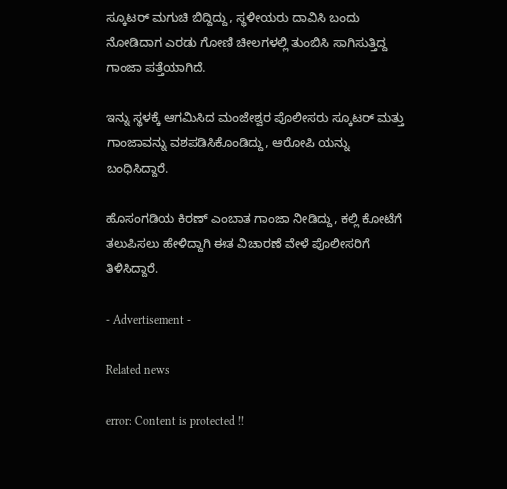ಸ್ಕೂಟರ್ ಮಗುಚಿ ಬಿದ್ದಿದ್ದು, ಸ್ಥಳೀಯರು ದಾವಿಸಿ ಬಂದು ನೋಡಿದಾಗ ಎರಡು ಗೋಣಿ ಚೀಲಗಳಲ್ಲಿ ತುಂಬಿಸಿ ಸಾಗಿಸುತ್ತಿದ್ದ ಗಾಂಜಾ ಪತ್ತೆಯಾಗಿದೆ.

ಇನ್ನು ಸ್ಥಳಕ್ಕೆ ಆಗಮಿಸಿದ ಮಂಜೇಶ್ವರ ಪೊಲೀಸರು ಸ್ಕೂಟರ್ ಮತ್ತು ಗಾಂಜಾವನ್ನು ವಶಪಡಿಸಿಕೊಂಡಿದ್ದು, ಆರೋಪಿ ಯನ್ನು ಬಂಧಿಸಿದ್ದಾರೆ.

ಹೊಸಂಗಡಿಯ ಕಿರಣ್ ಎಂಬಾತ ಗಾಂಜಾ ನೀಡಿದ್ದು, ಕಲ್ಲಿ ಕೋಟೆಗೆ ತಲುಪಿಸಲು ಹೇಳಿದ್ದಾಗಿ ಈತ ವಿಚಾರಣೆ ವೇಳೆ ಪೊಲೀಸರಿಗೆ ತಿಳಿಸಿದ್ದಾರೆ.

- Advertisement -

Related news

error: Content is protected !!